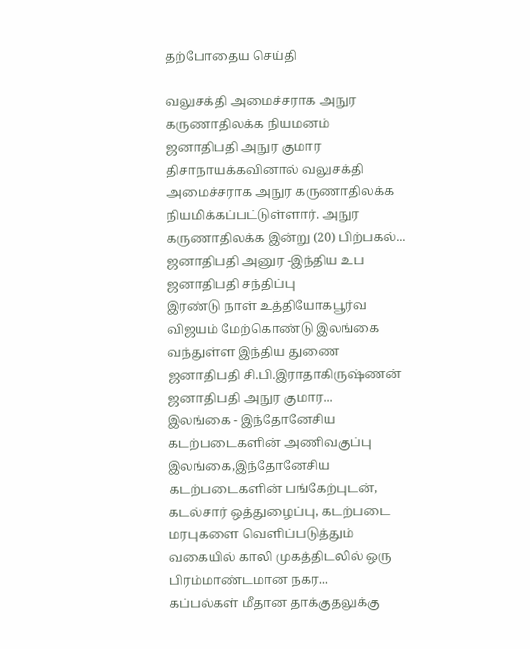தற்போதைய செய்தி

வலுசக்தி அமைச்சராக அநுர கருணாதிலக்க நியமனம்
ஜனாதிபதி அநுர குமார திசாநாயக்கவினால் வலுசக்தி அமைச்சராக அநுர கருணாதிலக்க நியமிக்கப்பட்டுள்ளார். அநுர கருணாதிலக்க இன்று (20) பிற்பகல்...
ஜனாதிபதி அனுர -இந்திய உப ஜனாதிபதி சந்திப்பு
இரண்டு நாள் உத்தியோகபூர்வ விஜயம் மேற்கொண்டு இலங்கை வந்துள்ள இந்திய துணை ஜனாதிபதி சி.பி.இராதாகிருஷ்ணன் ஜனாதிபதி அநுர குமார...
இலங்கை - இந்தோனேசிய கடற்படைகளின் அணிவகுப்பு
இலங்கை,இந்தோனேசிய கடற்படைகளின் பங்கேற்புடன், கடல்சார் ஒத்துழைப்பு, கடற்படை மரபுகளை வெளிப்படுத்தும் வகையில் காலி முகத்திடலில் ஒரு பிரம்மாண்டமான நகர...
கப்பல்கள் மீதான தாக்குதலுக்கு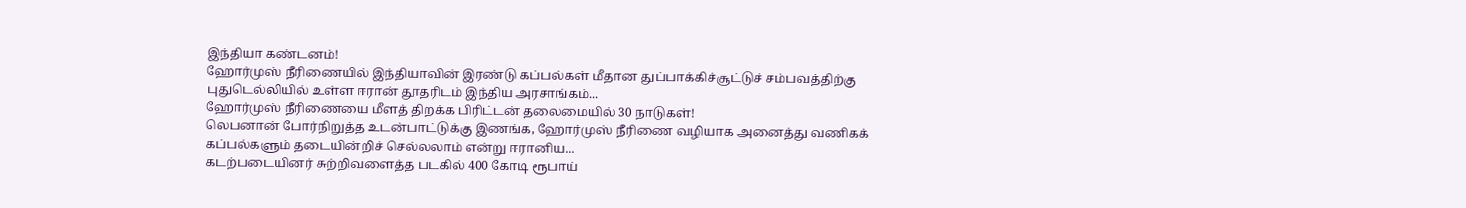இந்தியா கண்டனம்!
ஹோர்முஸ் நீரிணையில் இந்தியாவின் இரண்டு கப்பல்கள் மீதான துப்பாக்கிச்சூட்டுச் சம்பவத்திற்கு புதுடெல்லியில் உள்ள ஈரான் தூதரிடம் இந்திய அரசாங்கம்...
ஹோர்முஸ் நீரிணையை மீளத் திறக்க பிரிட்டன் தலைமையில் 30 நாடுகள்!
லெபனான் போர்நிறுத்த உடன்பாட்டுக்கு இணங்க, ஹோர்முஸ் நீரிணை வழியாக அனைத்து வணிகக் கப்பல்களும் தடையின்றிச் செல்லலாம் என்று ஈரானிய...
கடற்படையினர் சுற்றிவளைத்த படகில் 400 கோடி ரூபாய்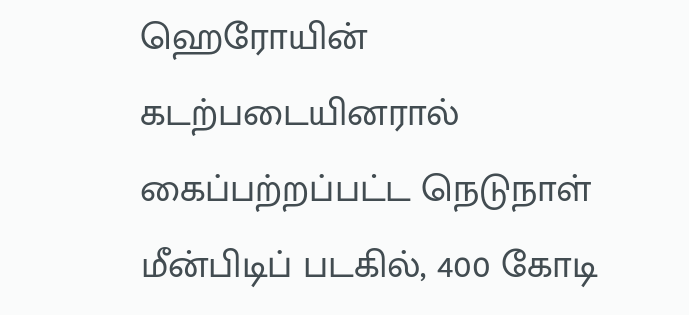ஹெரோயின்
கடற்படையினரால் கைப்பற்றப்பட்ட நெடுநாள் மீன்பிடிப் படகில், 400 கோடி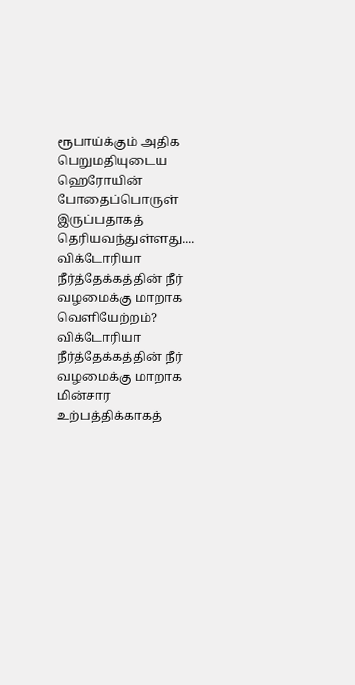ரூபாய்க்கும் அதிக பெறுமதியுடைய ஹெரோயின் போதைப்பொருள் இருப்பதாகத் தெரியவந்துள்ளது....
விக்டோரியா நீர்த்தேக்கத்தின் நீர் வழமைக்கு மாறாக வெளியேற்றம்?
விக்டோரியா நீர்த்தேக்கத்தின் நீர் வழமைக்கு மாறாக மின்சார உற்பத்திக்காகத்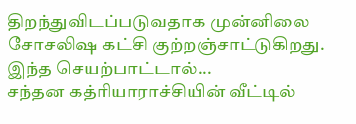திறந்துவிடப்படுவதாக முன்னிலை சோசலிஷ கட்சி குற்றஞ்சாட்டுகிறது. இந்த செயற்பாட்டால்...
சந்தன கத்ரியாராச்சியின் வீட்டில்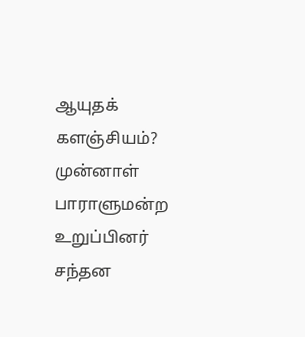ஆயுதக் களஞ்சியம்?
முன்னாள் பாராளுமன்ற உறுப்பினர் சந்தன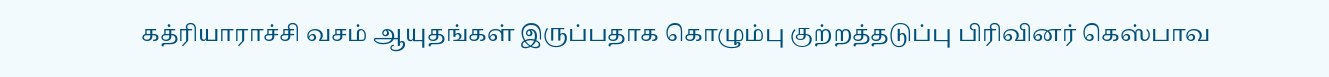கத்ரியாராச்சி வசம் ஆயுதங்கள் இருப்பதாக கொழும்பு குற்றத்தடுப்பு பிரிவினர் கெஸ்பாவ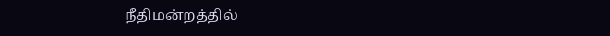நீதிமன்றத்தில்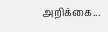அறிக்கை...